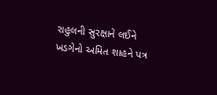રાહુલની સુરક્ષાને લઈને ખડગેનો અમિત શાહને પત્ર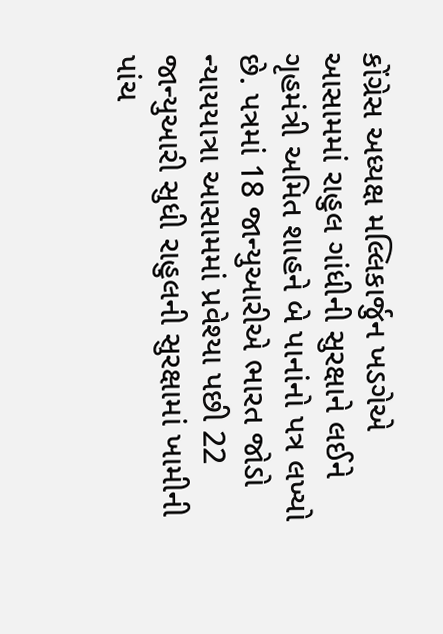કોંગ્રેસ અધ્યક્ષ મલ્લિકાર્જુન ખડગેએ આસામમાં રાહુલ ગાંધીની સુરક્ષાને લઈને ગૃહમંત્રી અમિત શાહને બે પાનાંનો પત્ર લખ્યો છે. પત્રમાં 18 જાન્યુઆરીએ ભારત જોડો ન્યાયયાત્રા આસામમાં પ્રવેશ્યા પછી 22 જાન્યુઆરી સુધી રાહુલની સુરક્ષામાં ખામીની પાંચ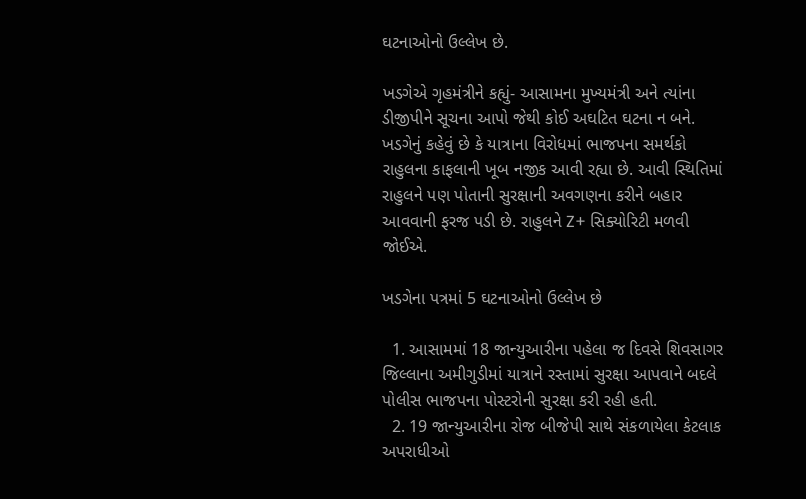ઘટનાઓનો ઉલ્લેખ છે.

ખડગેએ ગૃહમંત્રીને કહ્યું- આસામના મુખ્યમંત્રી અને ત્યાંના ડીજીપીને સૂચના આપો જેથી કોઈ અઘટિત ઘટના ન બને. ખડગેનું કહેવું છે કે યાત્રાના વિરોધમાં ભાજપના સમર્થકો રાહુલના કાફલાની ખૂબ નજીક આવી રહ્યા છે. આવી સ્થિતિમાં રાહુલને પણ પોતાની સુરક્ષાની અવગણના કરીને બહાર આવવાની ફરજ પડી છે. રાહુલને Z+ સિક્યોરિટી મળવી જોઈએ.

ખડગેના પત્રમાં 5 ઘટનાઓનો ઉલ્લેખ છે

  1. આસામમાં 18 જાન્યુઆરીના પહેલા જ દિવસે શિવસાગર જિલ્લાના અમીગુડીમાં યાત્રાને રસ્તામાં સુરક્ષા આપવાને બદલે પોલીસ ભાજપના પોસ્ટરોની સુરક્ષા કરી રહી હતી.
  2. 19 જાન્યુઆરીના રોજ બીજેપી સાથે સંકળાયેલા કેટલાક અપરાધીઓ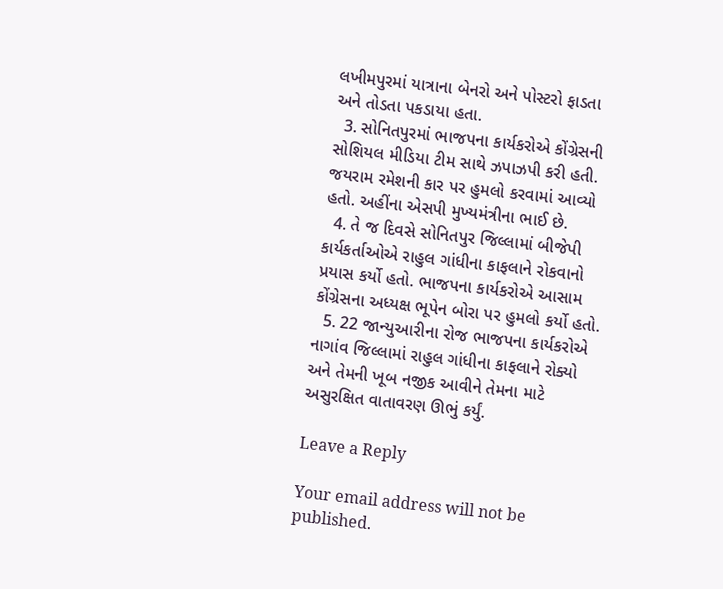લખીમપુરમાં યાત્રાના બેનરો અને પોસ્ટરો ફાડતા અને તોડતા પકડાયા હતા.
  3. સોનિતપુરમાં ભાજપના કાર્યકરોએ કોંગ્રેસની સોશિયલ મીડિયા ટીમ સાથે ઝપાઝપી કરી હતી. જયરામ રમેશની કાર પર હુમલો કરવામાં આવ્યો હતો. અહીંના એસપી મુખ્યમંત્રીના ભાઈ છે.
  4. તે જ દિવસે સોનિતપુર જિલ્લામાં બીજેપી કાર્યકર્તાઓએ રાહુલ ગાંધીના કાફલાને રોકવાનો પ્રયાસ કર્યો હતો. ભાજપના કાર્યકરોએ આસામ કોંગ્રેસના અધ્યક્ષ ભૂપેન બોરા પર હુમલો કર્યો હતો.
  5. 22 જાન્યુઆરીના રોજ ભાજપના કાર્યકરોએ નાગાંવ જિલ્લામાં રાહુલ ગાંધીના કાફલાને રોક્યો અને તેમની ખૂબ નજીક આવીને તેમના માટે અસુરક્ષિત વાતાવરણ ઊભું કર્યું.

Leave a Reply

Your email address will not be published.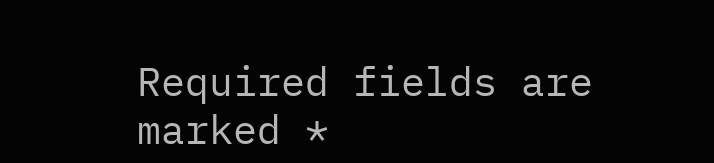Required fields are marked *